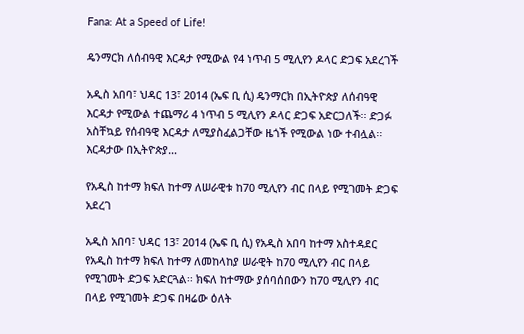Fana: At a Speed of Life!

ዴንማርክ ለሰብዓዊ እርዳታ የሚውል የ4 ነጥብ 5 ሚሊየን ዶላር ድጋፍ አደረገች

አዲስ አበባ፣ ህዳር 13፣ 2014 (ኤፍ ቢ ሲ) ዴንማርክ በኢትዮጵያ ለሰብዓዊ እርዳታ የሚውል ተጨማሪ 4 ነጥብ 5 ሚሊየን ዶላር ድጋፍ አድርጋለች፡፡ ድጋፉ አስቸኳይ የሰብዓዊ እርዳታ ለሚያስፈልጋቸው ዜጎች የሚውል ነው ተብሏል፡፡ እርዳታው በኢትዮጵያ…

የአዲስ ከተማ ክፍለ ከተማ ለሠራዊቱ ከ70 ሚሊየን ብር በላይ የሚገመት ድጋፍ አደረገ

አዲስ አበባ፣ ህዳር 13፣ 2014 (ኤፍ ቢ ሲ) የአዲስ አበባ ከተማ አስተዳደር የአዲስ ከተማ ክፍለ ከተማ ለመከላከያ ሠራዊት ከ70 ሚሊየን ብር በላይ የሚገመት ድጋፍ አድርጓል፡፡ ክፍለ ከተማው ያሰባሰበውን ከ70 ሚሊየን ብር በላይ የሚገመት ድጋፍ በዛሬው ዕለት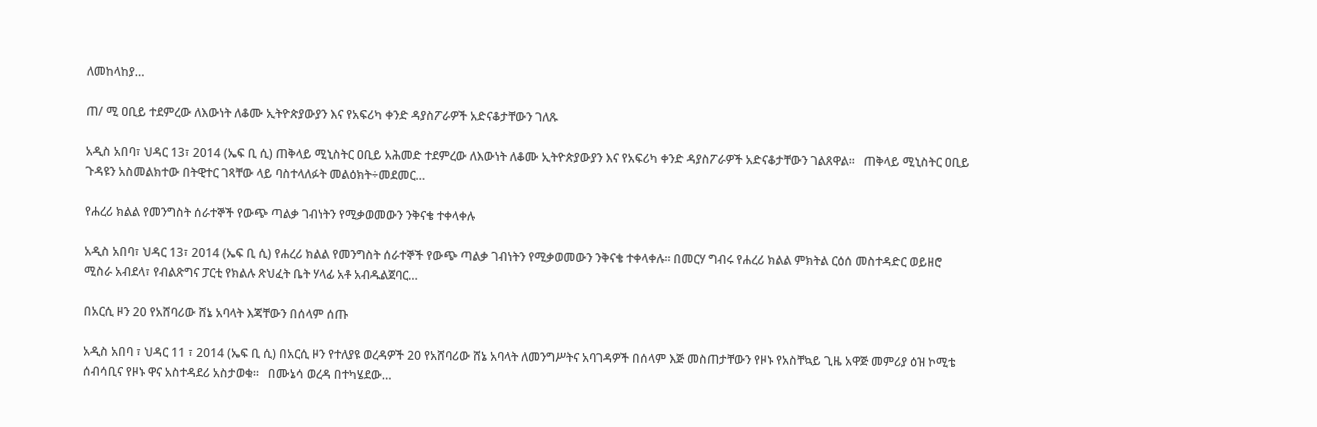ለመከላከያ…

ጠ/ ሚ ዐቢይ ተደምረው ለእውነት ለቆሙ ኢትዮጵያውያን እና የአፍሪካ ቀንድ ዳያስፖራዎች አድናቆታቸውን ገለጹ

አዲስ አበባ፣ ህዳር 13፣ 2014 (ኤፍ ቢ ሲ) ጠቅላይ ሚኒስትር ዐቢይ አሕመድ ተደምረው ለእውነት ለቆሙ ኢትዮጵያውያን እና የአፍሪካ ቀንድ ዳያስፖራዎች አድናቆታቸውን ገልጸዋል፡፡   ጠቅላይ ሚኒስትር ዐቢይ ጉዳዩን አስመልክተው በትዊተር ገጻቸው ላይ ባስተላለፉት መልዕክት÷መደመር…

የሐረሪ ክልል የመንግስት ሰራተኞች የውጭ ጣልቃ ገብነትን የሚቃወመውን ንቅናቄ ተቀላቀሉ

አዲስ አበባ፣ ህዳር 13፣ 2014 (ኤፍ ቢ ሲ) የሐረሪ ክልል የመንግስት ሰራተኞች የውጭ ጣልቃ ገብነትን የሚቃወመውን ንቅናቄ ተቀላቀሉ፡፡ በመርሃ ግብሩ የሐረሪ ክልል ምክትል ርዕሰ መስተዳድር ወይዘሮ ሚስራ አብደላ፣ የብልጽግና ፓርቲ የክልሉ ጽህፈት ቤት ሃላፊ አቶ አብዱልጀባር…

በአርሲ ዞን 20 የአሸባሪው ሸኔ አባላት እጃቸውን በሰላም ሰጡ

አዲስ አበባ ፣ ህዳር 11 ፣ 2014 (ኤፍ ቢ ሲ) በአርሲ ዞን የተለያዩ ወረዳዎች 20 የአሸባሪው ሸኔ አባላት ለመንግሥትና አባገዳዎች በሰላም እጅ መስጠታቸውን የዞኑ የአስቸኳይ ጊዜ አዋጅ መምሪያ ዕዝ ኮሚቴ ሰብሳቢና የዞኑ ዋና አስተዳደሪ አስታወቁ።   በሙኔሳ ወረዳ በተካሄደው…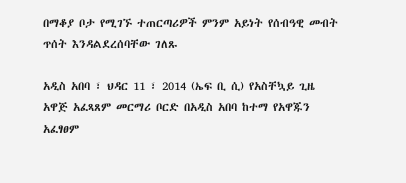በማቆያ ቦታ የሚገኙ ተጠርጣሪዎች ምንም አይነት የሰብዓዊ መብት ጥሰት እንዳልደረሰባቸው ገለጹ

አዲስ አበባ ፣ ህዳር 11 ፣ 2014 (ኤፍ ቢ ሲ) የአስቸኳይ ጊዜ አዋጅ አፈጻጸም መርማሪ ቦርድ በአዲስ አበባ ከተማ የአዋጁን አፈፃፀም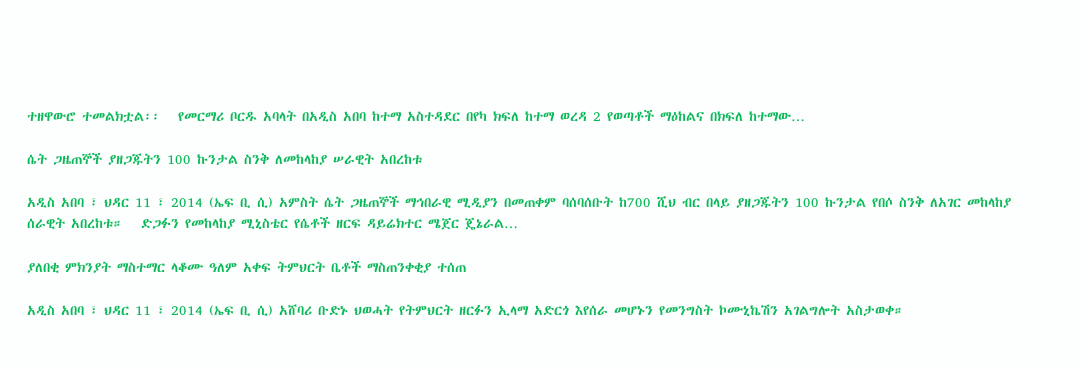ተዘዋውሮ ተመልክቷል፡፡   የመርማሪ ቦርዱ አባላት በአዲስ አበባ ከተማ አስተዳደር በየካ ክፍለ ከተማ ወረዳ 2 የወጣቶች ማዕከልና በክፍለ ከተማው…

ሴት ጋዜጠኞች ያዘጋጁትን 100 ኩንታል ስንቅ ለመከላከያ ሠራዊት አበረከቱ

አዲስ አበባ ፣ ህዳር 11 ፣ 2014 (ኤፍ ቢ ሲ) አምስት ሴት ጋዜጠኞች ማኅበራዊ ሚዲያን በመጠቀም ባሰባሰቡት ከ700 ሺህ ብር በላይ ያዘጋጁትን 100 ኩንታል የበሶ ስንቅ ለአገር መከላከያ ሰራዊት አበረከቱ።   ድጋፉን የመከላከያ ሚኒስቴር የሴቶች ዘርፍ ዳይሬክተር ሜጀር ጄኔራል…

ያለበቂ ምክንያት ማስተማር ላቆሙ ዓለም አቀፍ ትምህርት ቤቶች ማስጠንቀቂያ ተሰጠ

አዲስ አበባ ፣ ህዳር 11 ፣ 2014 (ኤፍ ቢ ሲ) አሸባሪ ቡድኑ ህወሓት የትምህርት ዘርፉን ኢላማ አድርጎ እየሰራ መሆኑን የመንግስት ኮሙኒኬሽን አገልግሎት አስታወቀ።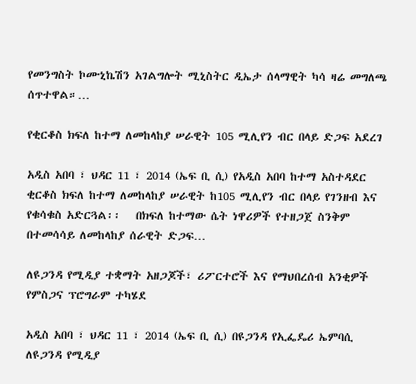የመንግስት ኮሙኒኬሽን አገልግሎት ሚኒስትር ዲኤታ ሰላማዊት ካሳ ዛሬ መግለጫ ሰጥተዋል።…

የቂርቆስ ክፍለ ከተማ ለመከላከያ ሠራዊት 105 ሚሊየን ብር በላይ ድጋፍ አደረገ

አዲስ አበባ ፣ ህዳር 11 ፣ 2014 (ኤፍ ቢ ሲ) የአዲስ አበባ ከተማ አስተዳደር ቂርቆስ ክፍለ ከተማ ለመከላከያ ሠራዊት ከ105 ሚሊየን ብር በላይ የገንዘብ እና የቁሳቁስ አድርጓል፡፡   በክፍለ ከተማው ሴት ነዋሪዎች የተዘጋጀ ስንቅም በተመሳሳይ ለመከላከያ ሰራዊት ድጋፍ…

ለዩጋንዳ የሚዲያ ተቋማት አዘጋጆች፣ ሪፖርተሮች እና የማህበረሰብ አንቂዎች የምስጋና ፕሮግራም ተካሄደ

አዲስ አበባ ፣ ህዳር 11 ፣ 2014 (ኤፍ ቢ ሲ) በዩጋንዳ የኢፌዴሪ ኤምባሲ ለዩጋንዳ የሚዲያ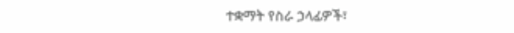ተቋማት የስራ ኃላፊዎች፣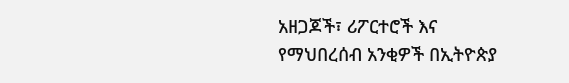አዘጋጆች፣ ሪፖርተሮች እና የማህበረሰብ አንቂዎች በኢትዮጵያ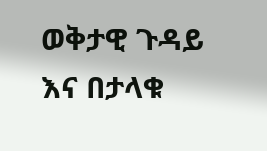ወቅታዊ ጉዳይ እና በታላቁ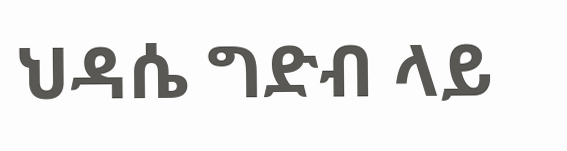ህዳሴ ግድብ ላይ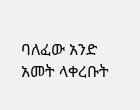ባለፈው አንድ አመት ላቀረቡት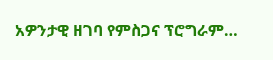አዎንታዊ ዘገባ የምስጋና ፕሮግራም…